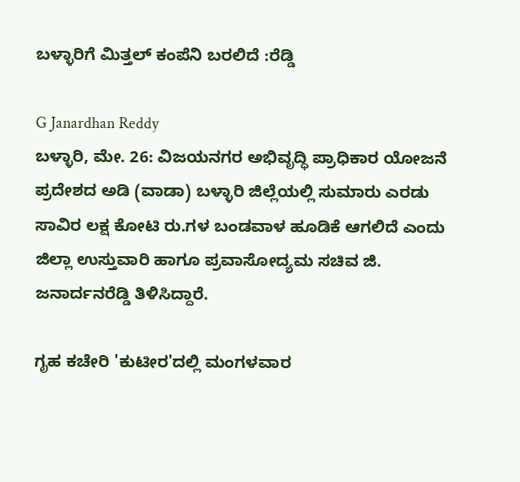ಬಳ್ಳಾರಿಗೆ ಮಿತ್ತಲ್ ಕಂಪೆನಿ ಬರಲಿದೆ :ರೆಡ್ಡಿ

G Janardhan Reddy
ಬಳ್ಳಾರಿ, ಮೇ. 26: ವಿಜಯನಗರ ಅಭಿವೃದ್ಧಿ ಪ್ರಾಧಿಕಾರ ಯೋಜನೆ ಪ್ರದೇಶದ ಅಡಿ (ವಾಡಾ) ಬಳ್ಳಾರಿ ಜಿಲ್ಲೆಯಲ್ಲಿ ಸುಮಾರು ಎರಡು ಸಾವಿರ ಲಕ್ಷ ಕೋಟಿ ರು.ಗಳ ಬಂಡವಾಳ ಹೂಡಿಕೆ ಆಗಲಿದೆ ಎಂದು ಜಿಲ್ಲಾ ಉಸ್ತುವಾರಿ ಹಾಗೂ ಪ್ರವಾಸೋದ್ಯಮ ಸಚಿವ ಜಿ. ಜನಾರ್ದನರೆಡ್ಡಿ ತಿಳಿಸಿದ್ದಾರೆ.

ಗೃಹ ಕಚೇರಿ 'ಕುಟೀರ'ದಲ್ಲಿ ಮಂಗಳವಾರ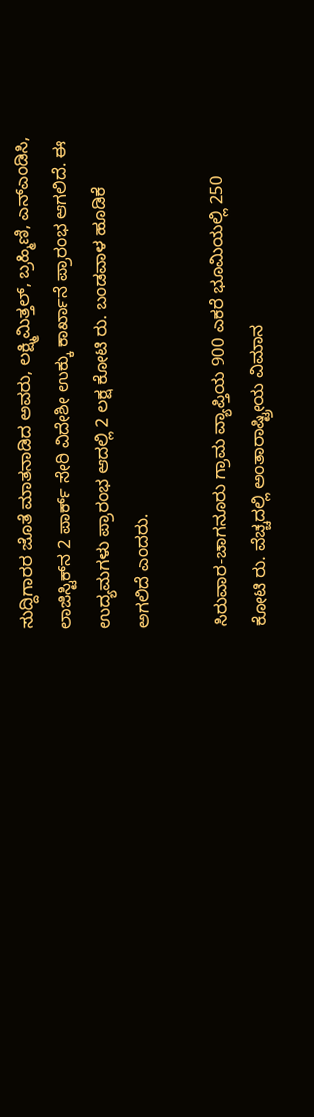ಸುದ್ದಿಗಾರರ ಜೊತೆ ಮಾತನಾಡಿದ ಅವರು, ಲಕ್ಷ್ಮಿಮಿತ್ತಲ್, ಬ್ರಹ್ಮಿಣಿ, ಎನ್‌ಎಂಡಿಸಿ, ಲಾಜಿಸ್ಟಿಕ್‌ನ 2 ಪಾರ್ಕ್ ಸೇರಿ ವಿದೇಶೀ ಉಕ್ಕು ಕಾರ್ಖಾನೆ ಪ್ರಾರಂಭ ಆಗಲಿದೆ. ಈ ಉದ್ಯಮಗಳು ಪ್ರಾರಂಭ ಆದಲ್ಲಿ 2 ಲಕ್ಷ ಕೋಟಿ ರು. ಬಂಡವಾಳ ಹೂಡಿಕೆ ಅಗಲಿದೆ ಎಂದರು.

ಸಿರುವಾರ-ಚಾಗನೂರು ಗ್ರಾಮ ವ್ಯಾಪ್ತಿಯ 900 ಎಕರೆ ಭೂಮಿಯಲ್ಲಿ 250 ಕೋಟಿ ರು. ವೆಚ್ಚದಲ್ಲಿ ಅಂತಾರಾಷ್ಟ್ರೀಯ ವಿಮಾನ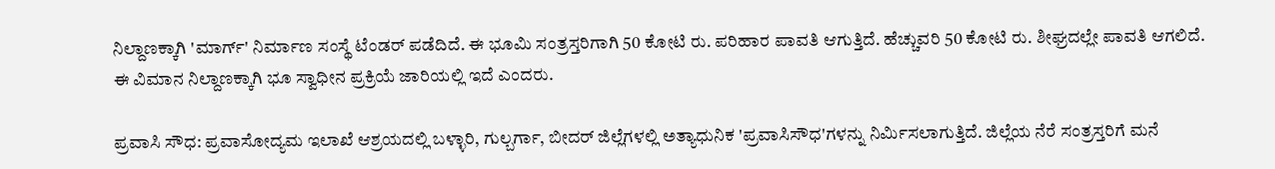ನಿಲ್ದಾಣಕ್ಕಾಗಿ 'ಮಾರ್ಗ್' ನಿರ್ಮಾಣ ಸಂಸ್ಥೆ ಟೆಂಡರ್ ಪಡೆದಿದೆ. ಈ ಭೂಮಿ ಸಂತ್ರಸ್ತರಿಗಾಗಿ 50 ಕೋಟಿ ರು. ಪರಿಹಾರ ಪಾವತಿ ಆಗುತ್ತಿದೆ. ಹೆಚ್ಚುವರಿ 50 ಕೋಟಿ ರು. ಶೀಘ್ರದಲ್ಲೇ ಪಾವತಿ ಆಗಲಿದೆ. ಈ ವಿಮಾನ ನಿಲ್ದಾಣಕ್ಕಾಗಿ ಭೂ ಸ್ವಾಧೀನ ಪ್ರಕ್ರಿಯೆ ಜಾರಿಯಲ್ಲಿ ಇದೆ ಎಂದರು.

ಪ್ರವಾಸಿ ಸೌಧ: ಪ್ರವಾಸೋದ್ಯಮ ಇಲಾಖೆ ಆಶ್ರಯದಲ್ಲಿ ಬಳ್ಳಾರಿ, ಗುಲ್ಬರ್ಗಾ, ಬೀದರ್ ಜಿಲ್ಲೆಗಳಲ್ಲಿ ಅತ್ಯಾಧುನಿಕ 'ಪ್ರವಾಸಿಸೌಧ'ಗಳನ್ನು ನಿರ್ಮಿಸಲಾಗುತ್ತಿದೆ. ಜಿಲ್ಲೆಯ ನೆರೆ ಸಂತ್ರಸ್ತರಿಗೆ ಮನೆ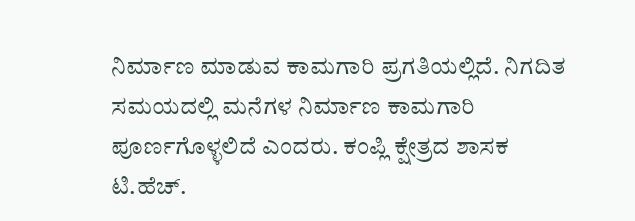ನಿರ್ಮಾಣ ಮಾಡುವ ಕಾಮಗಾರಿ ಪ್ರಗತಿಯಲ್ಲಿದೆ. ನಿಗದಿತ ಸಮಯದಲ್ಲಿ ಮನೆಗಳ ನಿರ್ಮಾಣ ಕಾಮಗಾರಿ ಪೂರ್ಣಗೊಳ್ಳಲಿದೆ ಎಂದರು. ಕಂಪ್ಲಿ ಕ್ಷೇತ್ರದ ಶಾಸಕ ಟಿ.ಹೆಚ್.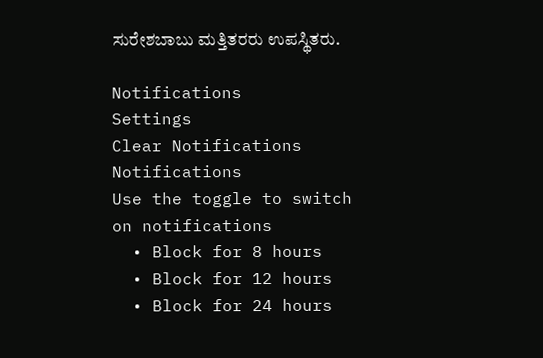ಸುರೇಶಬಾಬು ಮತ್ತಿತರರು ಉಪಸ್ಥಿತರು.

Notifications
Settings
Clear Notifications
Notifications
Use the toggle to switch on notifications
  • Block for 8 hours
  • Block for 12 hours
  • Block for 24 hours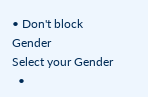• Don't block
Gender
Select your Gender
  •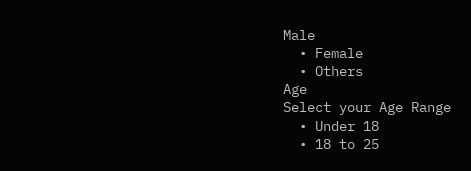Male
  • Female
  • Others
Age
Select your Age Range
  • Under 18
  • 18 to 25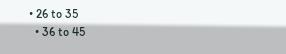• 26 to 35
  • 36 to 45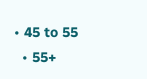• 45 to 55
  • 55+